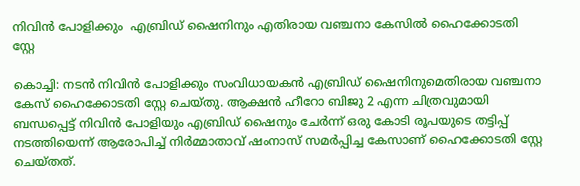നിവിൻ പോളിക്കും  എബ്രിഡ് ഷൈനിനും എതിരായ വഞ്ചനാ കേസിൽ ഹൈക്കോടതി സ്റ്റേ

കൊച്ചി: നടൻ നിവിൻ പോളിക്കും സംവിധായകൻ എബ്രിഡ് ഷൈനിനുമെതിരായ വഞ്ചനാ കേസ് ഹൈക്കോടതി സ്റ്റേ ചെയ്തു. ആക്ഷൻ ഹീറോ ബിജു 2 എന്ന ചിത്രവുമായി ബന്ധപ്പെട്ട് നിവിൻ പോളിയും എബ്രിഡ് ഷൈനും ചേർന്ന് ഒരു കോടി രൂപയുടെ തട്ടിപ്പ് നടത്തിയെന്ന് ആരോപിച്ച് നിർമ്മാതാവ് ഷംനാസ് സമർപ്പിച്ച കേസാണ് ഹൈക്കോടതി സ്റ്റേ ചെയ്ത‌ത്.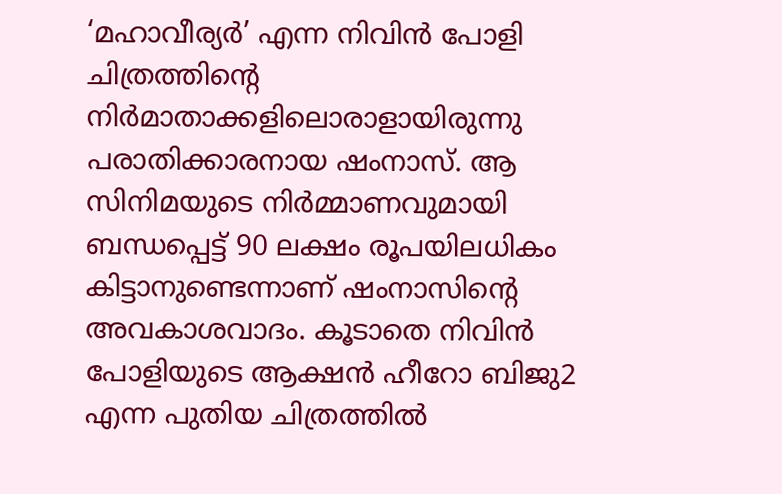‘മഹാവീര്യർ’ എന്ന നിവിൻ പോളി ചിത്രത്തിന്റെ നിർമാതാക്കളിലൊരാളായിരുന്നു പരാതിക്കാരനായ ഷംനാസ്. ആ സിനിമയുടെ നിർമ്മാണവുമായി ബന്ധപ്പെട്ട് 90 ലക്ഷം രൂപയിലധികം കിട്ടാനുണ്ടെന്നാണ് ഷംനാസിന്റെ അവകാശവാദം. കൂടാതെ നിവിൻ പോളിയുടെ ആക്ഷൻ ഹീറോ ബിജു2 എന്ന പുതിയ ചിത്രത്തിൽ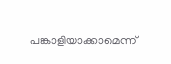പങ്കാളിയാക്കാമെന്ന്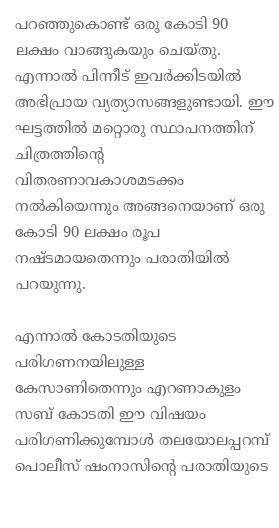പറഞ്ഞുകൊണ്ട് ഒരു കോടി 90 ലക്ഷം വാങ്ങുകയും ചെയ്തു. എന്നാൽ പിന്നീട് ഇവർക്കിടയിൽ അഭിപ്രായ വ്യത്യാസങ്ങളുണ്ടായി. ഈ ഘട്ടത്തിൽ മറ്റൊരു സ്ഥാപനത്തിന് ചിത്രത്തിന്റെ വിതരണാവകാശമടക്കം നൽകിയെന്നും അങ്ങനെയാണ് ഒരു കോടി 90 ലക്ഷം രൂപ നഷ്ടമായതെന്നും പരാതിയിൽ പറയുന്നു.

എന്നാൽ കോടതിയുടെ പരിഗണനയിലുള്ള കേസാണിതെന്നും എറണാകുളം സബ് കോടതി ഈ വിഷയം പരിഗണിക്കുമ്പോൾ തലയോലപ്പറമ്പ് പൊലീസ് ഷംനാസിന്റെ പരാതിയുടെ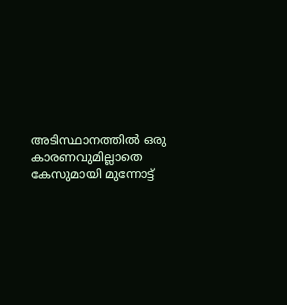അടിസ്ഥാനത്തിൽ ഒരു കാരണവുമില്ലാതെ കേസുമായി മുന്നോട്ട്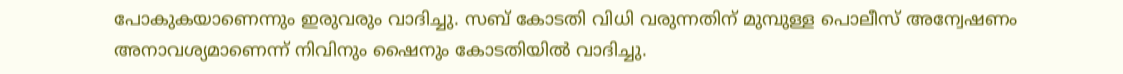പോകുകയാണെന്നും ഇരുവരും വാദിച്ചു. സബ് കോടതി വിധി വരുന്നതിന് മുമ്പുള്ള ‌പൊലീസ് അന്വേഷണം അനാവശ്യമാണെന്ന് നിവിനും ഷൈനും കോടതിയിൽ വാദിച്ചു.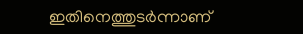ഇതിനെത്തുടർന്നാണ്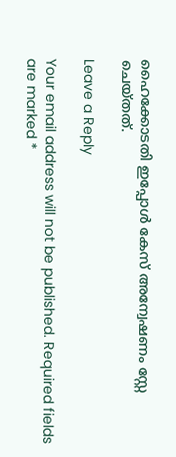ഹൈക്കോടതി ഇപ്പോൾ കേസ് അന്വേഷണം സ്റ്റേ ചെയ്തത്.

Leave a Reply

Your email address will not be published. Required fields are marked *